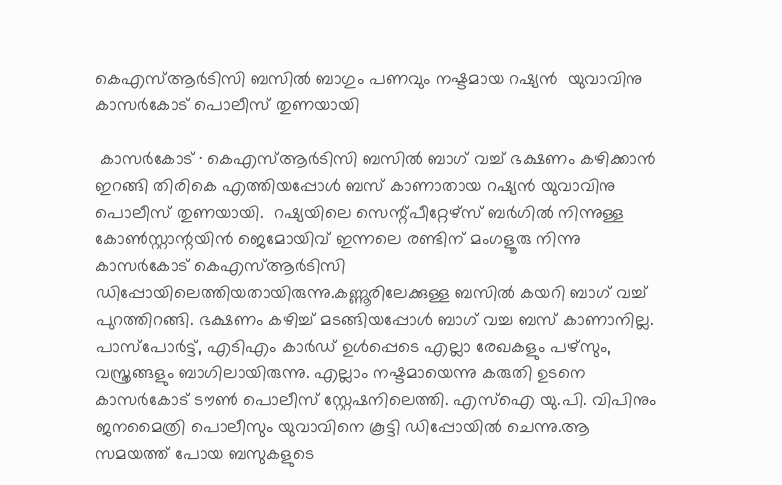കെഎസ്ആർടിസി ബസിൽ ബാഗും പണവും നഷ്ടമായ റഷ്യൻ ‌ യുവാവിനു കാസർകോട് പൊലീസ് തുണയായി

 കാസർകോട് ∙ കെഎസ്ആർടിസി ബസിൽ ബാഗ് വച്ച് ഭക്ഷണം കഴിക്കാൻ ഇറങ്ങി തിരികെ എത്തിയപ്പോൾ ബസ് കാണാതായ റഷ്യൻ യുവാവിനു പൊലീസ് തുണയായി.  റഷ്യയിലെ സെന്റ്പീറ്റേഴ്സ് ബർഗിൽ നിന്നുള്ള കോൺസ്റ്റാന്റയിൻ ജെമോയിവ് ഇന്നലെ രണ്ടിന് മംഗളൂരു നിന്നു കാസർകോട് കെഎസ്ആർടിസി ഡിപ്പോയിലെത്തിയതായിരുന്നു.കണ്ണൂരിലേക്കുള്ള ബസിൽ കയറി ബാഗ് വച്ച് പുറത്തിറങ്ങി. ഭക്ഷണം കഴിച്ച് മടങ്ങിയപ്പോൾ ബാഗ് വച്ച ബസ് കാണാനില്ല. പാസ്പോർട്ട്, എടിഎം കാർഡ് ഉൾപ്പെടെ എല്ലാ രേഖകളും പഴ്സും, വസ്ത്രങ്ങളും ബാഗിലായിരുന്നു. എല്ലാം നഷ്ടമായെന്നു കരുതി ഉടനെ കാസർകോട് ടൗൺ പൊലീസ് സ്റ്റേഷനിലെത്തി. എസ്ഐ യു.പി. വിപിനും ജനമൈത്രി പൊലീസും യുവാവിനെ കൂട്ടി ഡിപ്പോയിൽ ചെന്നു.ആ സമയത്ത് പോയ ബസുകളുടെ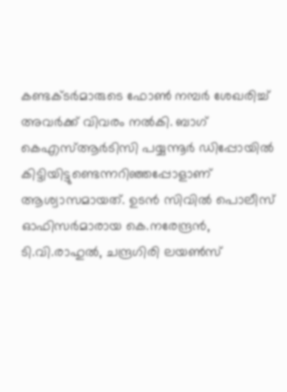കണ്ടക്ടർമാരുടെ ഫോൺ നമ്പർ ശേഖരിച്ച് അവർക്ക് വിവരം നൽകി. ബാഗ് കെഎസ്ആർടിസി പയ്യന്നൂർ ഡിപ്പോയിൽ കിട്ടിയിട്ടുണ്ടെന്നറിഞ്ഞപ്പോളാണ് ആശ്വാസമായത്. ഉടൻ സിവിൽ പൊലീസ് ഓഫിസർമാരായ കെ.നരേന്ദ്രൻ, ടി.വി.രാഹുൽ, ചന്ദ്രഗിരി ലയൺസ്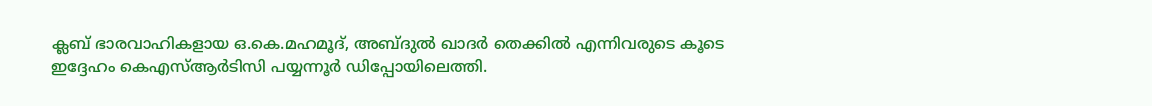ക്ലബ് ഭാരവാഹികളായ ഒ.കെ.മഹമൂദ്, അബ്ദുൽ ഖാദർ തെക്കിൽ എന്നിവരുടെ കൂടെ ഇദ്ദേഹം കെഎസ്ആർടിസി പയ്യന്നൂർ ഡിപ്പോയിലെത്തി.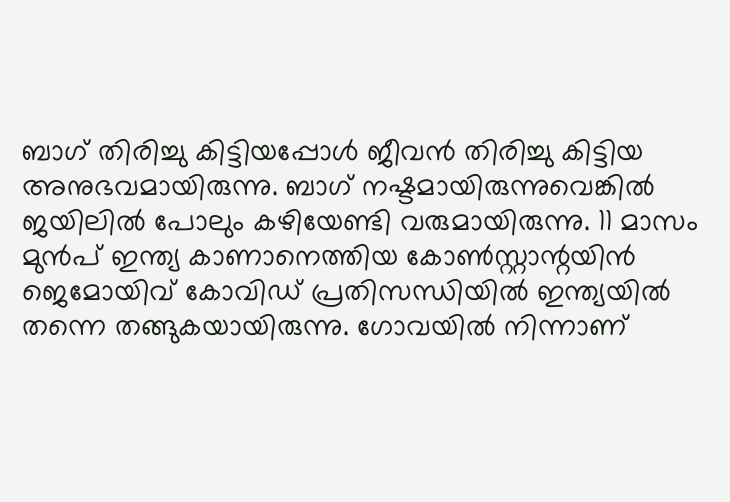ബാഗ് തിരിച്ചു കിട്ടിയപ്പോൾ ജീവൻ തിരിച്ചു കിട്ടിയ അനുഭവമായിരുന്നു. ബാഗ് നഷ്ടമായിരുന്നുവെങ്കിൽ ജയിലിൽ പോലും കഴിയേണ്ടി വരുമായിരുന്നു. 11 മാസം മുൻപ് ഇന്ത്യ കാണാനെത്തിയ കോൺസ്റ്റാന്റയിൻ ജെമോയിവ് കോവിഡ് പ്രതിസന്ധിയിൽ ഇന്ത്യയിൽ തന്നെ തങ്ങുകയായിരുന്നു. ഗോവയിൽ നിന്നാണ്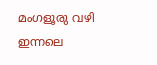മംഗളൂരു വഴി ഇന്നലെ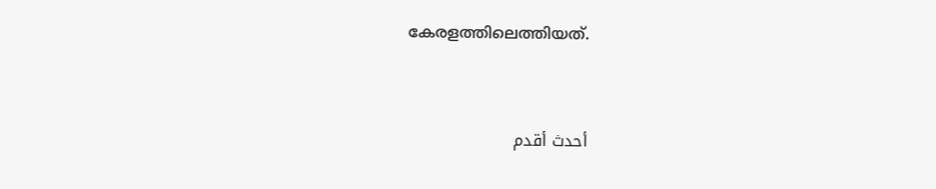കേരളത്തിലെത്തിയത്.


أحدث أقدم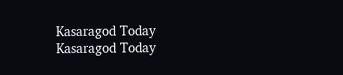Kasaragod Today
Kasaragod Today